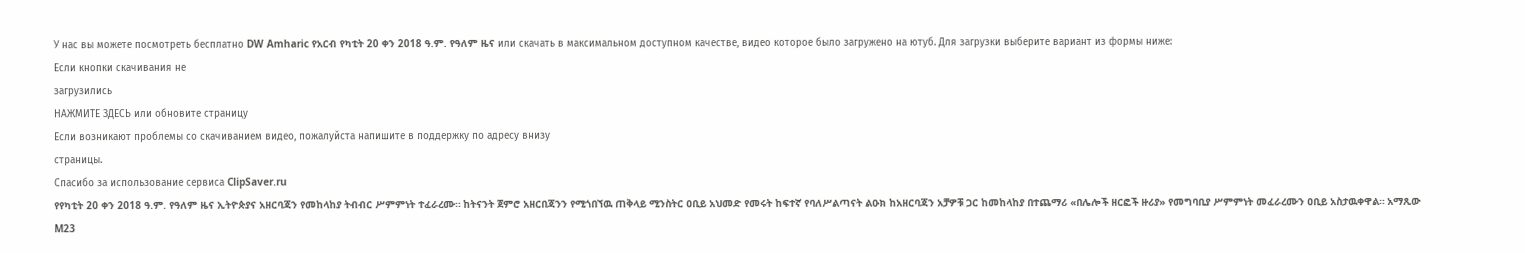У нас вы можете посмотреть бесплатно DW Amharic የአርብ የካቲት 20 ቀን 2018 ዓ.ም. የዓለም ዜና или скачать в максимальном доступном качестве, видео которое было загружено на ютуб. Для загрузки выберите вариант из формы ниже:
Если кнопки скачивания не
загрузились
НАЖМИТЕ ЗДЕСЬ или обновите страницу
Если возникают проблемы со скачиванием видео, пожалуйста напишите в поддержку по адресу внизу
страницы.
Спасибо за использование сервиса ClipSaver.ru
የየካቲት 20 ቀን 2018 ዓ.ም. የዓለም ዜና ኢትዮጵያና አዘርባጃን የመከላከያ ትብብር ሥምምነት ተፈራረሙ። ከትናንት ጀምሮ አዘርበጃንን የሚጎበኘዉ ጠቅላይ ሚንስትር ዐቢይ አህመድ የመሩት ከፍተኛ የባለሥልጣናት ልዑክ ከአዘርባጃን አቻዎቹ ጋር ከመከላከያ በተጨማሪ «በሌሎች ዘርፎች ዙሪያ» የመግባቢያ ሥምምነት መፈራረሙን ዐቢይ አስታዉቀዋል። አማጺው M23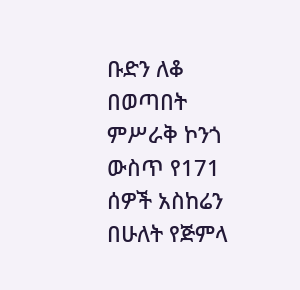ቡድን ለቆ በወጣበት ምሥራቅ ኮንጎ ውስጥ የ171 ሰዎች አስከሬን በሁለት የጅምላ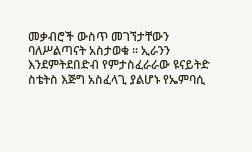መቃብሮች ውስጥ መገኘታቸውን ባለሥልጣናት አስታወቁ ። ኢራንን እንደምትደበድብ የምታስፈራራው ዩናይትድ ስቴትስ እጅግ አስፈላጊ ያልሆኑ የኤምባሲ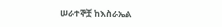ሠራተኞቿ ከእስራኤል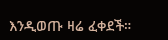እንዲወጡ ዛሬ ፈቀደች።